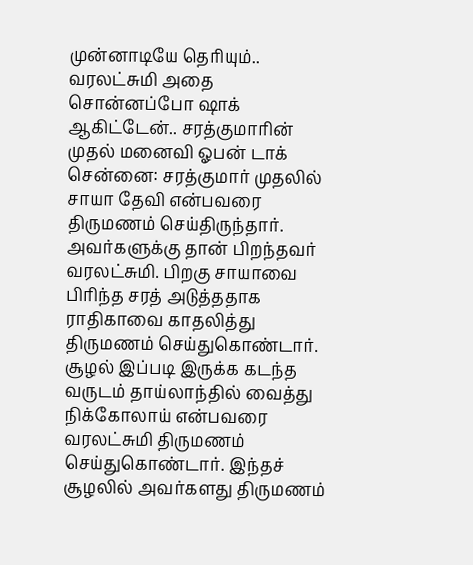முன்னாடியே தெரியும்.. வரலட்சுமி அதை சொன்னப்போ ஷாக் ஆகிட்டேன்.. சரத்குமாரின் முதல் மனைவி ஓபன் டாக்
சென்னை: சரத்குமார் முதலில் சாயா தேவி என்பவரை திருமணம் செய்திருந்தார். அவர்களுக்கு தான் பிறந்தவர் வரலட்சுமி. பிறகு சாயாவை பிரிந்த சரத் அடுத்ததாக ராதிகாவை காதலித்து திருமணம் செய்துகொண்டார். சூழல் இப்படி இருக்க கடந்த வருடம் தாய்லாந்தில் வைத்து நிக்கோலாய் என்பவரை வரலட்சுமி திருமணம் செய்துகொண்டார். இந்தச் சூழலில் அவர்களது திருமணம்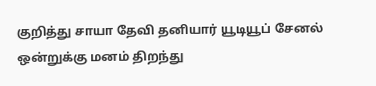குறித்து சாயா தேவி தனியார் யூடியூப் சேனல் ஒன்றுக்கு மனம் திறந்து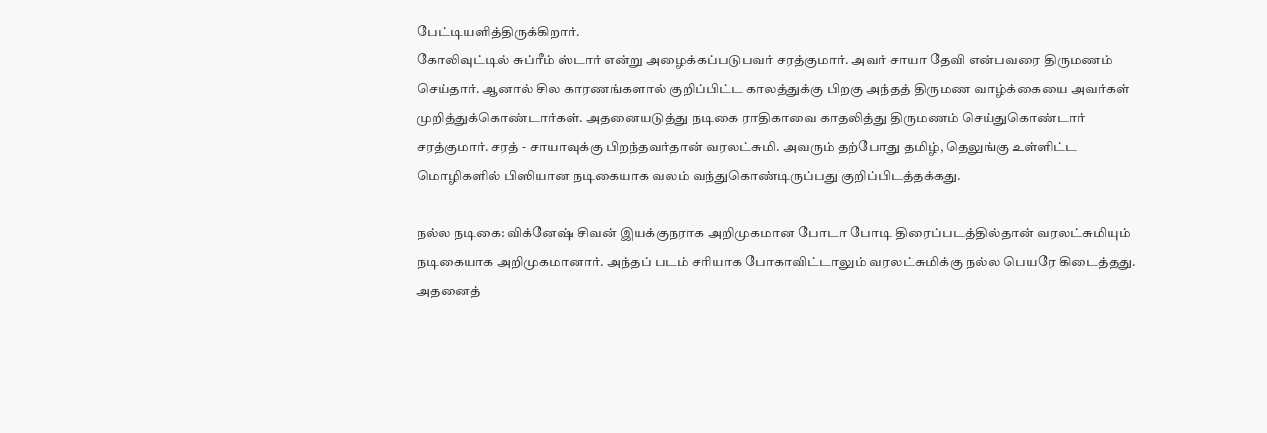பேட்டியளித்திருக்கிறார்.
கோலிவுட்டில் சுப்ரீம் ஸ்டார் என்று அழைக்கப்படுபவர் சரத்குமார். அவர் சாயா தேவி என்பவரை திருமணம் செய்தார். ஆனால் சில காரணங்களால் குறிப்பிட்ட காலத்துக்கு பிறகு அந்தத் திருமண வாழ்க்கையை அவர்கள் முறித்துக்கொண்டார்கள். அதனையடுத்து நடிகை ராதிகாவை காதலித்து திருமணம் செய்துகொண்டார் சரத்குமார். சரத் - சாயாவுக்கு பிறந்தவர்தான் வரலட்சுமி. அவரும் தற்போது தமிழ், தெலுங்கு உள்ளிட்ட மொழிகளில் பிஸியான நடிகையாக வலம் வந்துகொண்டிருப்பது குறிப்பிடத்தக்கது.

நல்ல நடிகை: விக்னேஷ் சிவன் இயக்குநராக அறிமுகமான போடா போடி திரைப்படத்தில்தான் வரலட்சுமியும் நடிகையாக அறிமுகமானார். அந்தப் படம் சரியாக போகாவிட்டாலும் வரலட்சுமிக்கு நல்ல பெயரே கிடைத்தது. அதனைத்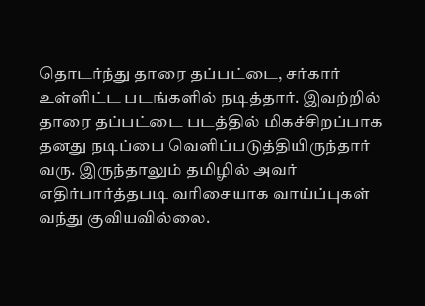தொடர்ந்து தாரை தப்பட்டை, சர்கார் உள்ளிட்ட படங்களில் நடித்தார். இவற்றில் தாரை தப்பட்டை படத்தில் மிகச்சிறப்பாக தனது நடிப்பை வெளிப்படுத்தியிருந்தார் வரு. இருந்தாலும் தமிழில் அவர் எதிர்பார்த்தபடி வரிசையாக வாய்ப்புகள் வந்து குவியவில்லை.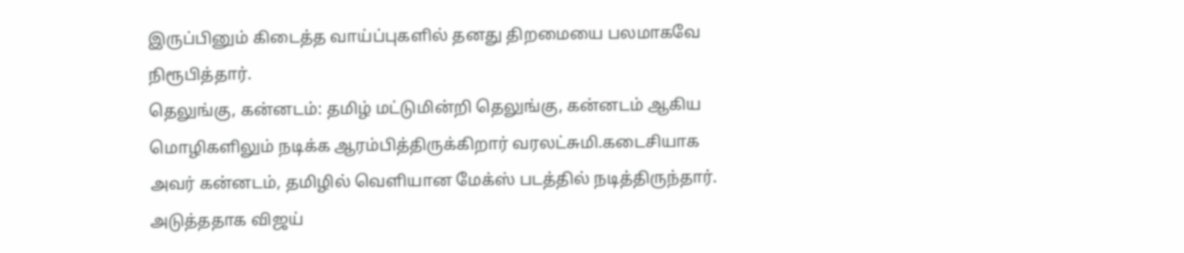இருப்பினும் கிடைத்த வாய்ப்புகளில் தனது திறமையை பலமாகவே நிரூபித்தார்.
தெலுங்கு, கன்னடம்: தமிழ் மட்டுமின்றி தெலுங்கு, கன்னடம் ஆகிய மொழிகளிலும் நடிக்க ஆரம்பித்திருக்கிறார் வரலட்சுமி.கடைசியாக அவர் கன்னடம், தமிழில் வெளியான மேக்ஸ் படத்தில் நடித்திருந்தார். அடுத்ததாக விஜய்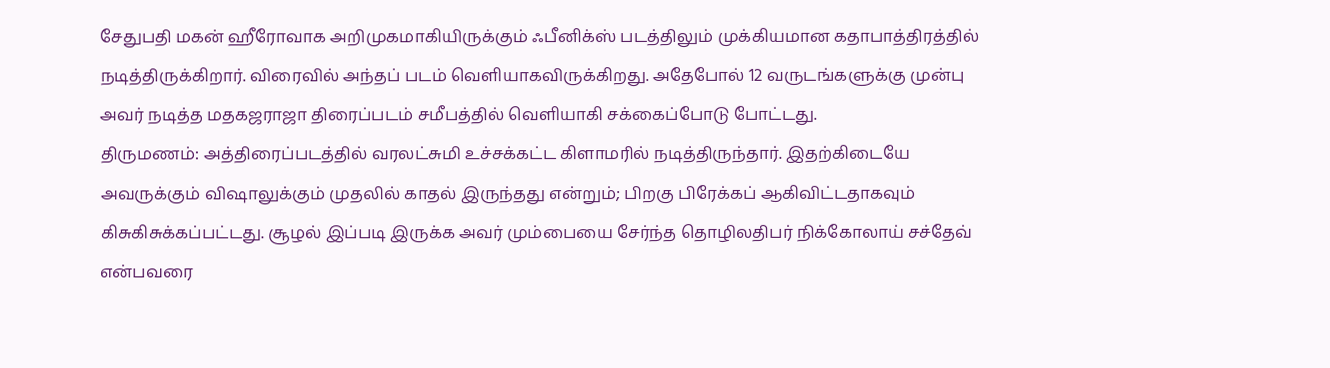சேதுபதி மகன் ஹீரோவாக அறிமுகமாகியிருக்கும் ஃபீனிக்ஸ் படத்திலும் முக்கியமான கதாபாத்திரத்தில் நடித்திருக்கிறார். விரைவில் அந்தப் படம் வெளியாகவிருக்கிறது. அதேபோல் 12 வருடங்களுக்கு முன்பு அவர் நடித்த மதகஜராஜா திரைப்படம் சமீபத்தில் வெளியாகி சக்கைப்போடு போட்டது.
திருமணம்: அத்திரைப்படத்தில் வரலட்சுமி உச்சக்கட்ட கிளாமரில் நடித்திருந்தார். இதற்கிடையே அவருக்கும் விஷாலுக்கும் முதலில் காதல் இருந்தது என்றும்; பிறகு பிரேக்கப் ஆகிவிட்டதாகவும் கிசுகிசுக்கப்பட்டது. சூழல் இப்படி இருக்க அவர் மும்பையை சேர்ந்த தொழிலதிபர் நிக்கோலாய் சச்தேவ் என்பவரை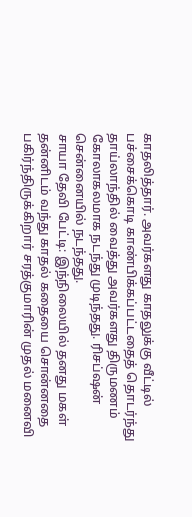காதலித்தார். அவர்களது காதலுக்கு வீட்டில் பச்சைக்கொடி காண்பிக்கப்பட்டதைத் தொடர்ந்து தாய்லாந்தில் வைத்து அவர்களது திருமணம் கோலாகலமாக நடந்து முடிந்தது. ரிசப்ஷன் சென்னையில் நடந்தது.
சாயா தேவி பேட்டி: இந்நிலையில் தனது மகள் தன்னிடம் வந்து காதல் கதையை சொன்னதை பகிர்ந்திருக்கிறார் சரத்குமாரின் முதல் மனைவி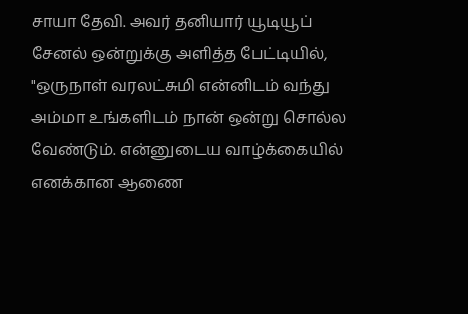சாயா தேவி. அவர் தனியார் யூடியூப் சேனல் ஒன்றுக்கு அளித்த பேட்டியில், "ஒருநாள் வரலட்சுமி என்னிடம் வந்து அம்மா உங்களிடம் நான் ஒன்று சொல்ல வேண்டும். என்னுடைய வாழ்க்கையில் எனக்கான ஆணை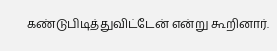கண்டுபிடித்துவிட்டேன் என்று கூறினார்.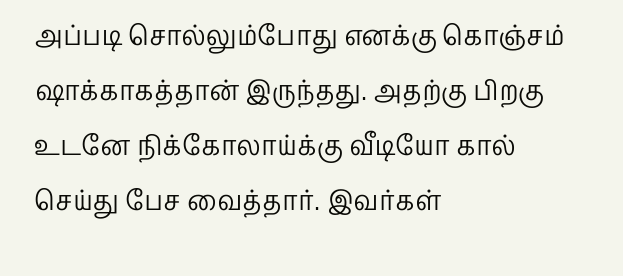அப்படி சொல்லும்போது எனக்கு கொஞ்சம் ஷாக்காகத்தான் இருந்தது. அதற்கு பிறகு உடனே நிக்கோலாய்க்கு வீடியோ கால் செய்து பேச வைத்தார். இவர்கள்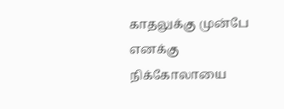காதலுக்கு முன்பே எனக்கு நிக்கோலாயை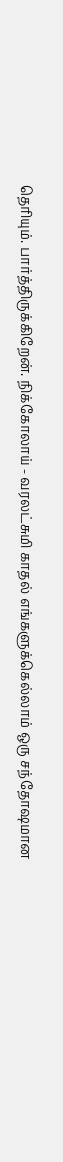தெரியும். பார்த்திருக்கிறேன். நிக்கோலாய் - வரலட்சுமி காதல் எங்களுக்கெல்லாம் ஒரு சந்தோஷமான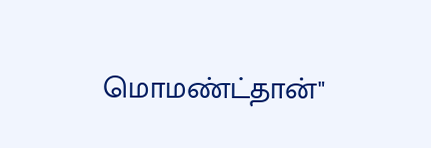மொமண்ட்தான்"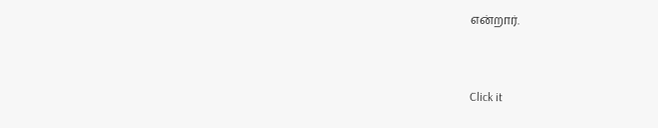என்றார்.


Click it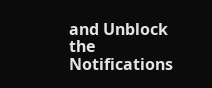and Unblock the Notifications